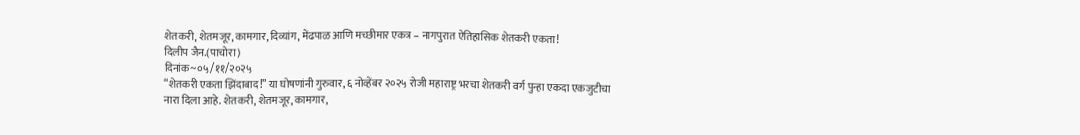शेतकरी, शेतमजूर, कामगार, दिव्यांग, मेंढपाळ आणि मच्छीमार एकत्र – नागपुरात ऐतिहासिक शेतकरी एकता!
दिलीप जैन.(पाचोरा)
दिनांक~०५/११/२०२५
“शेतकरी एकता झिंदाबाद!” या घोषणांनी गुरुवार, ६ नोव्हेंबर २०२५ रोजी महाराष्ट्र भरचा शेतकरी वर्ग पुन्हा एकदा एकजुटीचा नारा दिला आहे. शेतकरी, शेतमजूर, कामगार,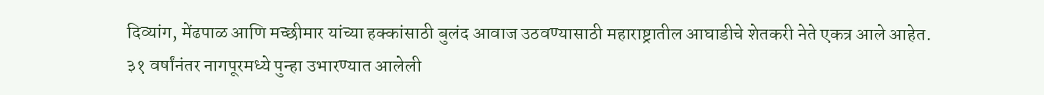दिव्यांग, मेंढपाळ आणि मच्छीमार यांच्या हक्कांसाठी बुलंद आवाज उठवण्यासाठी महाराष्ट्रातील आघाडीचे शेतकरी नेते एकत्र आले आहेत.
३१ वर्षांनंतर नागपूरमध्ये पुन्हा उभारण्यात आलेली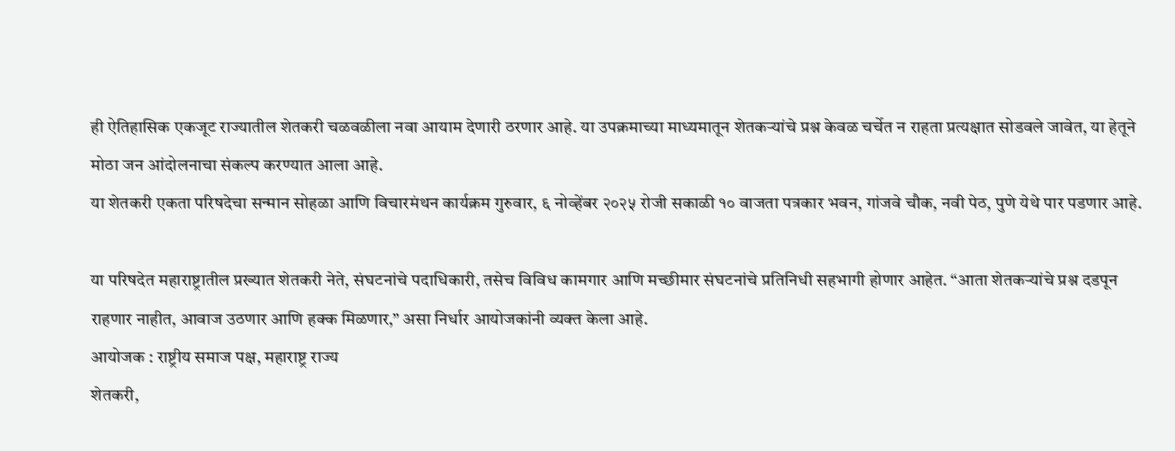ही ऐतिहासिक एकजूट राज्यातील शेतकरी चळवळीला नवा आयाम देणारी ठरणार आहे. या उपक्रमाच्या माध्यमातून शेतकऱ्यांचे प्रश्न केवळ चर्चेत न राहता प्रत्यक्षात सोडवले जावेत, या हेतूने मोठा जन आंदोलनाचा संकल्प करण्यात आला आहे.
या शेतकरी एकता परिषदेचा सन्मान सोहळा आणि विचारमंथन कार्यक्रम गुरुवार, ६ नोव्हेंबर २०२५ रोजी सकाळी १० वाजता पत्रकार भवन, गांजवे चौक, नवी पेठ, पुणे येथे पार पडणार आहे.

या परिषदेत महाराष्ट्रातील प्रख्यात शेतकरी नेते, संघटनांचे पदाधिकारी, तसेच विविध कामगार आणि मच्छीमार संघटनांचे प्रतिनिधी सहभागी होणार आहेत. “आता शेतकऱ्यांचे प्रश्न दडपून राहणार नाहीत, आवाज उठणार आणि हक्क मिळणार,” असा निर्धार आयोजकांनी व्यक्त केला आहे.
आयोजक : राष्ट्रीय समाज पक्ष, महाराष्ट्र राज्य
शेतकरी,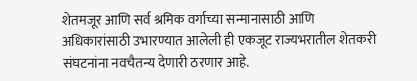शेतमजूर आणि सर्व श्रमिक वर्गाच्या सन्मानासाठी आणि अधिकारांसाठी उभारण्यात आलेली ही एकजूट राज्यभरातील शेतकरी संघटनांना नवचैतन्य देणारी ठरणार आहे.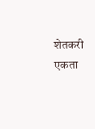शेतकरी एकता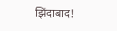झिंदाबाद!